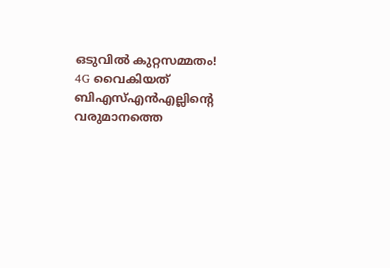ഒടുവിൽ കുറ്റസമ്മതം! 4G വൈകിയത് ബിഎസ്എൻഎല്ലിന്റെ വരുമാനത്തെ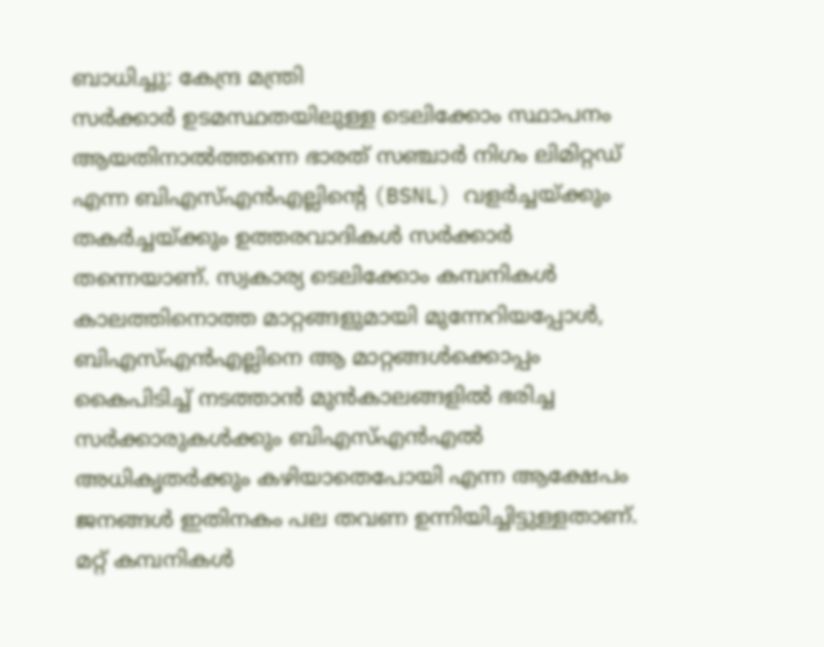ബാധിച്ചു: കേന്ദ്ര മന്ത്രി
സർക്കാർ ഉടമസ്ഥതയിലുള്ള ടെലിക്കോം സ്ഥാപനം ആയതിനാൽത്തന്നെ ഭാരത് സഞ്ചാർ നിഗം ലിമിറ്റഡ് എന്ന ബിഎസ്എൻഎല്ലിന്റെ (BSNL) വളർച്ചയ്ക്കും തകർച്ചയ്ക്കും ഉത്തരവാദികൾ സർക്കാർ തന്നെയാണ്. സ്വകാര്യ ടെലിക്കോം കമ്പനികൾ കാലത്തിനൊത്ത മാറ്റങ്ങളുമായി മുന്നേറിയപ്പോൾ, ബിഎസ്എൻഎല്ലിനെ ആ മാറ്റങ്ങൾക്കൊപ്പം കൈപിടിച്ച് നടത്താൻ മുൻകാലങ്ങളിൽ ഭരിച്ച സർക്കാരുകൾക്കും ബിഎസ്എൻഎൽ അധികൃതർക്കും കഴിയാതെപോയി എന്ന ആക്ഷേപം ജനങ്ങൾ ഇതിനകം പല തവണ ഉന്നിയിച്ചിട്ടുള്ളതാണ്. മറ്റ് കമ്പനികൾ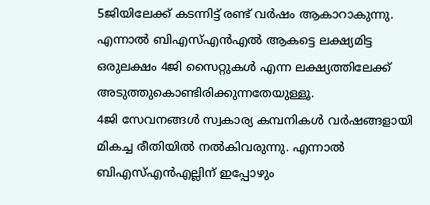5ജിയിലേക്ക് കടന്നിട്ട് രണ്ട് വർഷം ആകാറാകുന്നു. എന്നാൽ ബിഎസ്എൻഎൽ ആകട്ടെ ലക്ഷ്യമിട്ട ഒരുലക്ഷം 4ജി സൈറ്റുകൾ എന്ന ലക്ഷ്യത്തിലേക്ക് അടുത്തുകൊണ്ടിരിക്കുന്നതേയുള്ളൂ.
4ജി സേവനങ്ങൾ സ്വകാര്യ കമ്പനികൾ വർഷങ്ങളായി മികച്ച രീതിയിൽ നൽകിവരുന്നു. എന്നാൽ ബിഎസ്എൻഎല്ലിന് ഇപ്പോഴും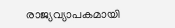രാജ്യവ്യാപകമായി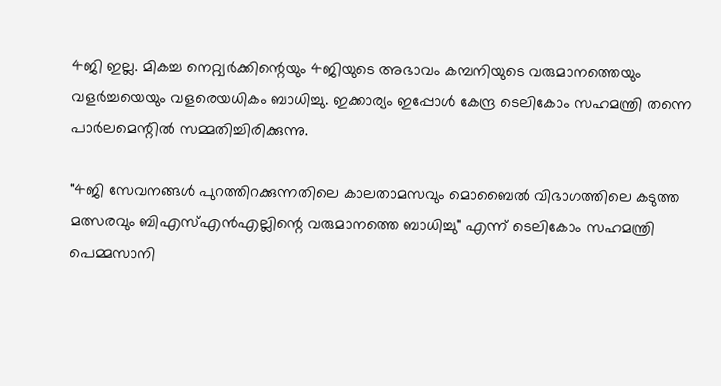4ജി ഇല്ല. മികച്ച നെറ്റ്വർക്കിന്റെയും 4ജിയുടെ അഭാവം കമ്പനിയുടെ വരുമാനത്തെയും വളർച്ചയെയും വളരെയധികം ബാധിച്ചു. ഇക്കാര്യം ഇപ്പോൾ കേന്ദ്ര ടെലികോം സഹമന്ത്രി തന്നെ പാർലമെന്റിൽ സമ്മതിച്ചിരിക്കുന്നു.

"4ജി സേവനങ്ങൾ പുറത്തിറക്കുന്നതിലെ കാലതാമസവും മൊബൈൽ വിഭാഗത്തിലെ കടുത്ത മത്സരവും ബിഎസ്എൻഎല്ലിന്റെ വരുമാനത്തെ ബാധിച്ചു" എന്ന് ടെലികോം സഹമന്ത്രി പെമ്മസാനി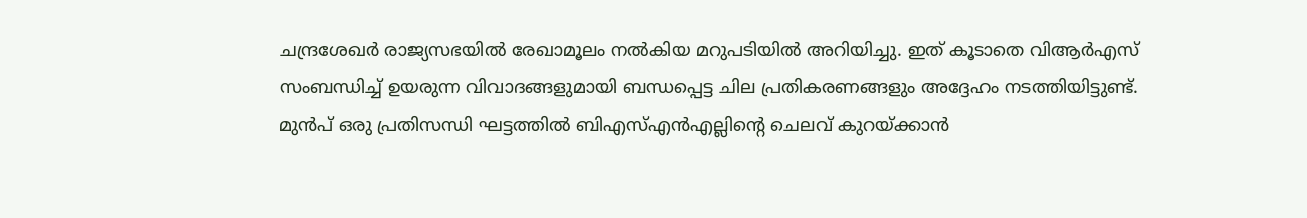ചന്ദ്രശേഖർ രാജ്യസഭയിൽ രേഖാമൂലം നൽകിയ മറുപടിയിൽ അറിയിച്ചു. ഇത് കൂടാതെ വിആർഎസ് സംബന്ധിച്ച് ഉയരുന്ന വിവാദങ്ങളുമായി ബന്ധപ്പെട്ട ചില പ്രതികരണങ്ങളും അദ്ദേഹം നടത്തിയിട്ടുണ്ട്.
മുൻപ് ഒരു പ്രതിസന്ധി ഘട്ടത്തിൽ ബിഎസ്എൻഎല്ലിന്റെ ചെലവ് കുറയ്ക്കാൻ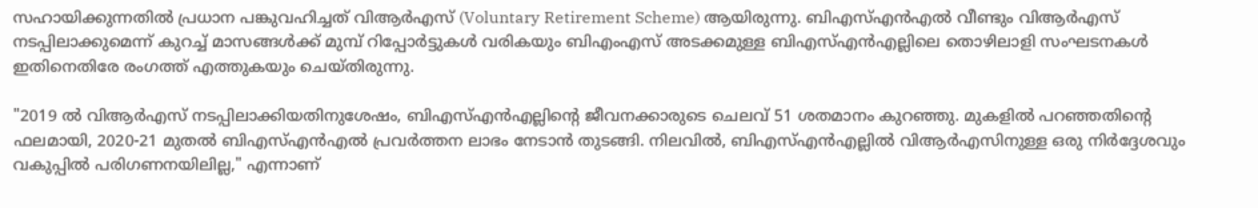സഹായിക്കുന്നതിൽ പ്രധാന പങ്കുവഹിച്ചത് വിആർഎസ് (Voluntary Retirement Scheme) ആയിരുന്നു. ബിഎസ്എൻഎൽ വീണ്ടും വിആർഎസ് നടപ്പിലാക്കുമെന്ന് കുറച്ച് മാസങ്ങൾക്ക് മുമ്പ് റിപ്പോർട്ടുകൾ വരികയും ബിഎംഎസ് അടക്കമുള്ള ബിഎസ്എൻഎല്ലിലെ തൊഴിലാളി സംഘടനകൾ ഇതിനെതിരേ രംഗത്ത് എത്തുകയും ചെയ്തിരുന്നു.

"2019 ൽ വിആർഎസ് നടപ്പിലാക്കിയതിനുശേഷം, ബിഎസ്എൻഎല്ലിന്റെ ജീവനക്കാരുടെ ചെലവ് 51 ശതമാനം കുറഞ്ഞു. മുകളിൽ പറഞ്ഞതിന്റെ ഫലമായി, 2020-21 മുതൽ ബിഎസ്എൻഎൽ പ്രവർത്തന ലാഭം നേടാൻ തുടങ്ങി. നിലവിൽ, ബിഎസ്എൻഎല്ലിൽ വിആർഎസിനുള്ള ഒരു നിർദ്ദേശവും വകുപ്പിൽ പരിഗണനയിലില്ല," എന്നാണ്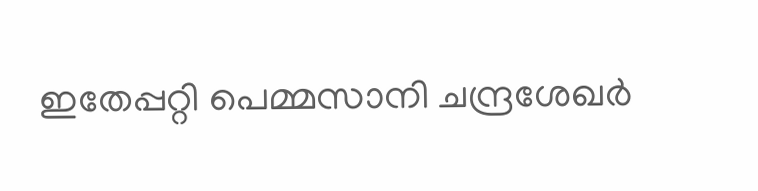ഇതേപ്പറ്റി പെമ്മസാനി ചന്ദ്രശേഖർ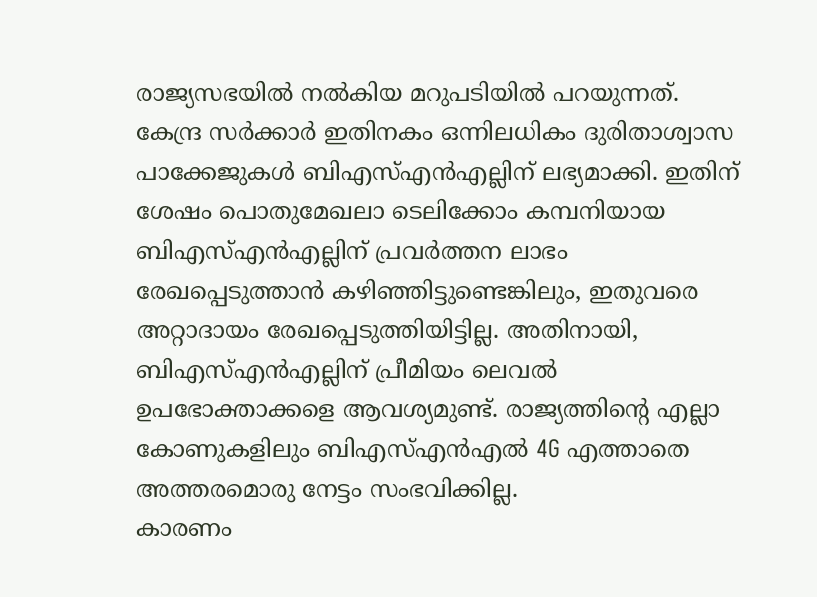രാജ്യസഭയിൽ നൽകിയ മറുപടിയിൽ പറയുന്നത്.
കേന്ദ്ര സർക്കാർ ഇതിനകം ഒന്നിലധികം ദുരിതാശ്വാസ പാക്കേജുകൾ ബിഎസ്എൻഎല്ലിന് ലഭ്യമാക്കി. ഇതിന് ശേഷം പൊതുമേഖലാ ടെലിക്കോം കമ്പനിയായ ബിഎസ്എൻഎല്ലിന് പ്രവർത്തന ലാഭം രേഖപ്പെടുത്താൻ കഴിഞ്ഞിട്ടുണ്ടെങ്കിലും, ഇതുവരെ അറ്റാദായം രേഖപ്പെടുത്തിയിട്ടില്ല. അതിനായി, ബിഎസ്എൻഎല്ലിന് പ്രീമിയം ലെവൽ ഉപഭോക്താക്കളെ ആവശ്യമുണ്ട്. രാജ്യത്തിന്റെ എല്ലാ കോണുകളിലും ബിഎസ്എൻഎൽ 4G എത്താതെ അത്തരമൊരു നേട്ടം സംഭവിക്കില്ല.
കാരണം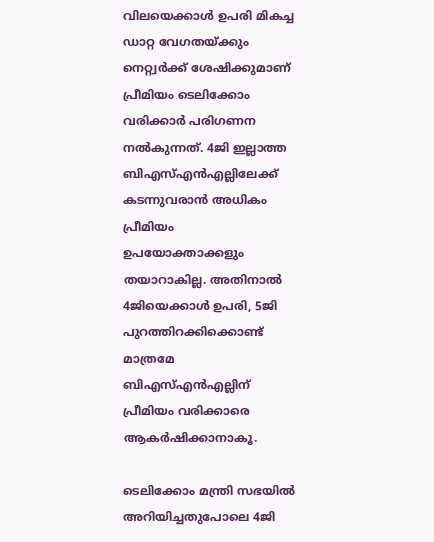വിലയെക്കാൾ ഉപരി മികച്ച ഡാറ്റ വേഗതയ്ക്കും നെറ്റ്വർക്ക് ശേഷിക്കുമാണ് പ്രീമിയം ടെലിക്കോം വരിക്കാർ പരിഗണന നൽകുന്നത്. 4ജി ഇല്ലാത്ത ബിഎസ്എൻഎല്ലിലേക്ക് കടന്നുവരാൻ അധികം പ്രീമിയം ഉപയോക്താക്കളും തയാറാകില്ല. അതിനാൽ 4ജിയെക്കാൾ ഉപരി, 5ജി പുറത്തിറക്കിക്കൊണ്ട് മാത്രമേ ബിഎസ്എൻഎല്ലിന് പ്രീമിയം വരിക്കാരെ ആകർഷിക്കാനാകൂ.

ടെലിക്കോം മന്ത്രി സഭയിൽ അറിയിച്ചതുപോലെ 4ജി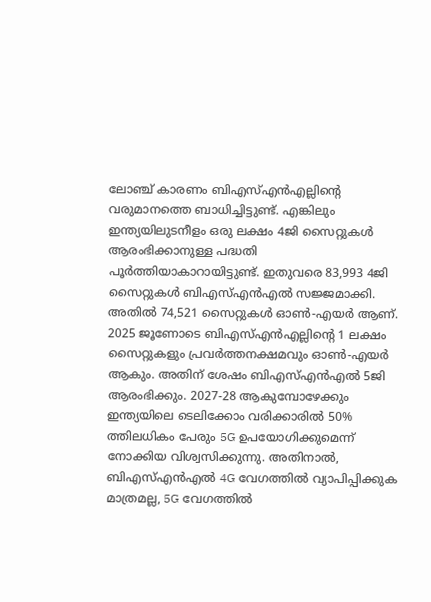ലോഞ്ച് കാരണം ബിഎസ്എൻഎല്ലിന്റെ വരുമാനത്തെ ബാധിച്ചിട്ടുണ്ട്. എങ്കിലും ഇന്ത്യയിലുടനീളം ഒരു ലക്ഷം 4ജി സൈറ്റുകൾ ആരംഭിക്കാനുള്ള പദ്ധതി പൂർത്തിയാകാറായിട്ടുണ്ട്. ഇതുവരെ 83,993 4ജി സൈറ്റുകൾ ബിഎസ്എൻഎൽ സജ്ജമാക്കി. അതിൽ 74,521 സൈറ്റുകൾ ഓൺ-എയർ ആണ്.
2025 ജൂണോടെ ബിഎസ്എൻഎല്ലിന്റെ 1 ലക്ഷം സൈറ്റുകളും പ്രവർത്തനക്ഷമവും ഓൺ-എയർ ആകും. അതിന് ശേഷം ബിഎസ്എൻഎൽ 5ജി ആരംഭിക്കും. 2027-28 ആകുമ്പോഴേക്കും ഇന്ത്യയിലെ ടെലിക്കോം വരിക്കാരിൽ 50% ത്തിലധികം പേരും 5G ഉപയോഗിക്കുമെന്ന് നോക്കിയ വിശ്വസിക്കുന്നു. അതിനാൽ, ബിഎസ്എൻഎൽ 4G വേഗത്തിൽ വ്യാപിപ്പിക്കുക മാത്രമല്ല, 5G വേഗത്തിൽ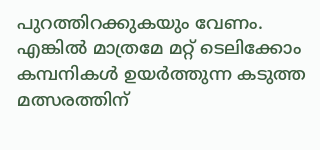പുറത്തിറക്കുകയും വേണം. എങ്കിൽ മാത്രമേ മറ്റ് ടെലിക്കോം കമ്പനികൾ ഉയർത്തുന്ന കടുത്ത മത്സരത്തിന്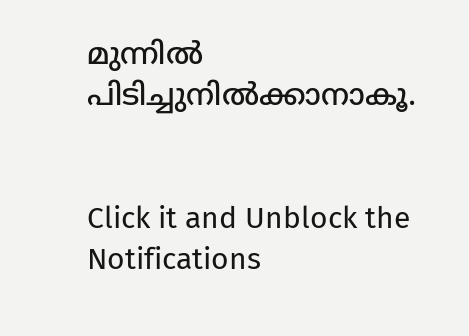മുന്നിൽ പിടിച്ചുനിൽക്കാനാകൂ.


Click it and Unblock the Notifications